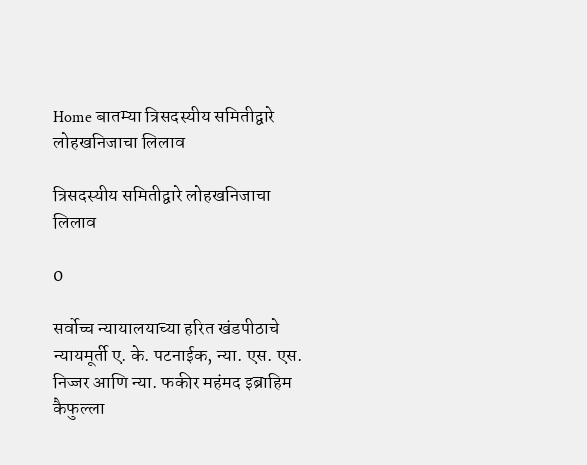Home बातम्या त्रिसदस्यीय समितीद्वारे लोहखनिजाचा लिलाव

त्रिसदस्यीय समितीद्वारे लोहखनिजाचा लिलाव

0

सर्वोच्च न्यायालयाच्या हरित खंडपीठाचे न्यायमूर्ती ए. के. पटनाईक, न्या. एस. एस. निज्जर आणि न्या. फकीर महंमद इब्राहिम कैफुल्ला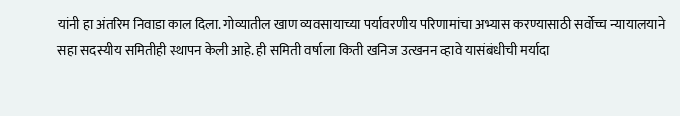यांनी हा अंतरिम निवाडा काल दिला. गोव्यातील खाण व्यवसायाच्या पर्यावरणीय परिणामांचा अभ्यास करण्यासाठी सर्वोच्च न्यायालयाने सहा सदस्यीय समितीही स्थापन केली आहे. ही समिती वर्षाला किती खनिज उत्खनन व्हावे यासंबंधीची मर्यादा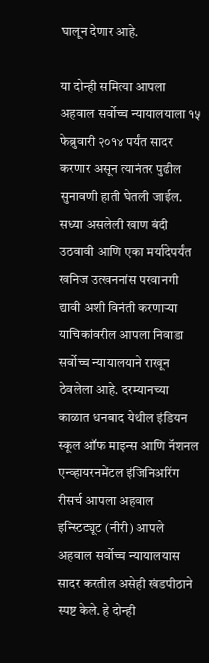घालून देणार आहे.

या दोन्ही समित्या आपला अहवाल सर्वोच्च न्यायालयाला १५ फेब्रुवारी २०१४ पर्यंत सादर करणार असून त्यानंतर पुढील सुनावणी हाती घेतली जाईल. सध्या असलेली खाण बंदी उठवावी आणि एका मर्यादेपर्यंत खनिज उत्खननांस परवानगी द्यावी अशी विनंती करणार्‍या याचिकांवरील आपला निवाडा सर्वोच्च न्यायालयाने राखून ठेवलेला आहे. दरम्यानच्या काळात धनबाद येथील इंडियन स्कूल ऑफ माइन्स आणि नॅशनल एन्व्हायरनमेंटल इंजिनिअरिंग रीसर्च आपला अहवाल इन्स्टिट्यूट (नीरी) आपले अहवाल सर्वोच्च न्यायालयास सादर करतील असेही खंडपीठाने स्पष्ट केले. हे दोन्ही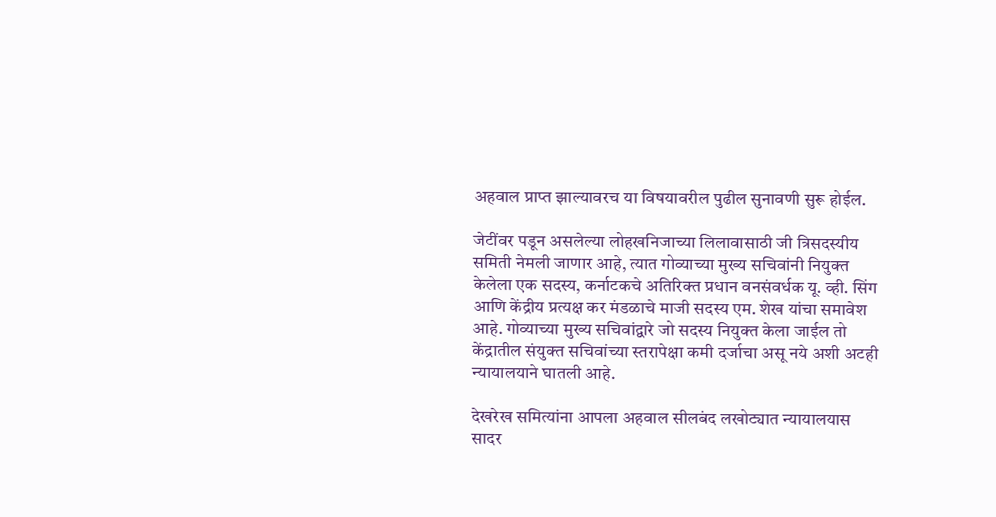अहवाल प्राप्त झाल्यावरच या विषयावरील पुढील सुनावणी सुरू होईल.

जेटींवर पडून असलेल्या लोहखनिजाच्या लिलावासाठी जी त्रिसदस्यीय समिती नेमली जाणार आहे, त्यात गोव्याच्या मुख्य सचिवांनी नियुक्त केलेला एक सदस्य, कर्नाटकचे अतिरिक्त प्रधान वनसंवर्धक यू. व्ही. सिंग आणि केंद्रीय प्रत्यक्ष कर मंडळाचे माजी सदस्य एम. शेख यांचा समावेश आहे. गोव्याच्या मुख्य सचिवांद्वारे जो सदस्य नियुक्त केला जाईल तो केंद्रातील संयुक्त सचिवांच्या स्तरापेक्षा कमी दर्जाचा असू नये अशी अटही न्यायालयाने घातली आहे.

देखरेख समित्यांना आपला अहवाल सीलबंद लखोट्यात न्यायालयास सादर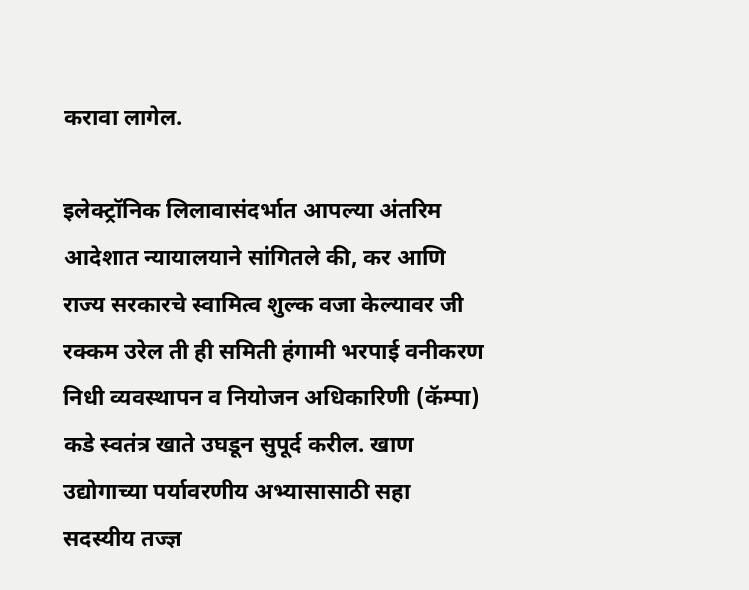करावा लागेल.

इलेक्ट्रॉनिक लिलावासंदर्भात आपल्या अंतरिम आदेशात न्यायालयाने सांगितले की, कर आणि राज्य सरकारचे स्वामित्व शुल्क वजा केल्यावर जी रक्कम उरेल ती ही समिती हंगामी भरपाई वनीकरण निधी व्यवस्थापन व नियोजन अधिकारिणी (कॅम्पा) कडे स्वतंत्र खाते उघडून सुपूर्द करील. खाण उद्योगाच्या पर्यावरणीय अभ्यासासाठी सहा सदस्यीय तज्ज्ञ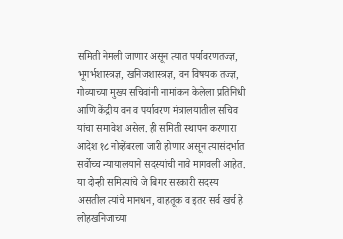समिती नेमली जाणार असून त्यात पर्यावरणतज्ज्ञ, भूगर्भशास्त्रज्ञ, खनिजशास्त्रज्ञ, वन विषयक तज्ज्ञ, गोव्याच्या मुख्य सचिवांनी नामांकन केलेला प्रतिनिधी आणि केंद्रीय वन व पर्यावरण मंत्रालयातील सचिव यांचा समावेश असेल. ही समिती स्थापन करणारा आदेश १८ नोव्हेंबरला जारी होणार असून त्यासंदर्भात सर्वोच्च न्यायालयाने सदस्यांची नावे मागवली आहेत. या दोन्ही समित्यांचे जे बिगर सरकारी सदस्य असतील त्यांचे मानधन, वाहतूक व इतर सर्व खर्च हे लोहखनिजाच्या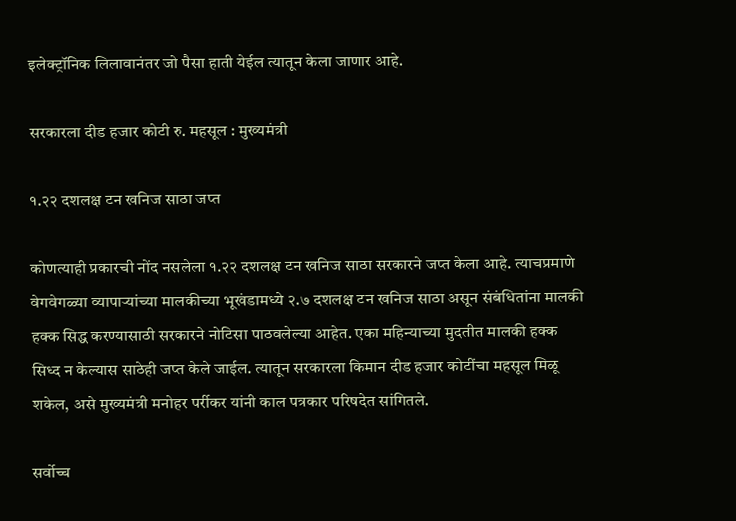इलेक्ट्रॉनिक लिलावानंतर जो पैसा हाती येईल त्यातून केला जाणार आहे.

सरकारला दीड हजार कोटी रु. महसूल : मुख्यमंत्री

१.२२ दशलक्ष टन खनिज साठा जप्त

कोणत्याही प्रकारची नोंद नसलेला १.२२ दशलक्ष टन खनिज साठा सरकारने जप्त केला आहे. त्याचप्रमाणे वेगवेगळ्या व्यापार्‍यांच्या मालकीच्या भूखंडामध्ये २.७ दशलक्ष टन खनिज साठा असून संबंधितांना मालकी हक्क सिद्ध करण्यासाठी सरकारने नोटिसा पाठवलेल्या आहेत. एका महिन्याच्या मुदतीत मालकी हक्क सिध्द न केल्यास साठेही जप्त केले जाईल. त्यातून सरकारला किमान दीड हजार कोटींचा महसूल मिळू शकेल, असे मुख्यमंत्री मनोहर पर्रीकर यांनी काल पत्रकार परिषदेत सांगितले.

सर्वोच्च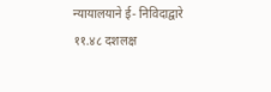न्यायालयाने ई- निविदाद्वारे ११.४८ दशलक्ष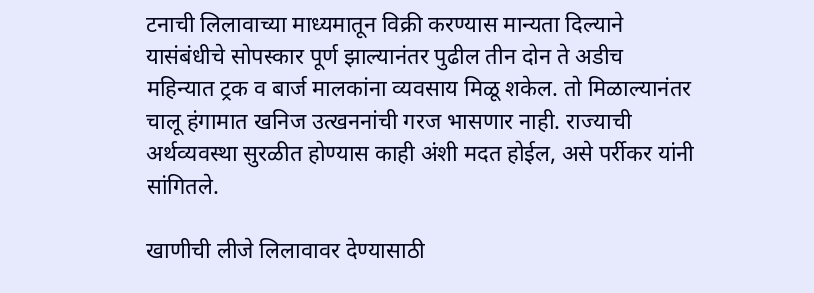टनाची लिलावाच्या माध्यमातून विक्री करण्यास मान्यता दिल्याने यासंबंधीचे सोपस्कार पूर्ण झाल्यानंतर पुढील तीन दोन ते अडीच महिन्यात ट्रक व बार्ज मालकांना व्यवसाय मिळू शकेल. तो मिळाल्यानंतर चालू हंगामात खनिज उत्खननांची गरज भासणार नाही. राज्याची अर्थव्यवस्था सुरळीत होण्यास काही अंशी मदत होईल, असे पर्रीकर यांनी सांगितले.

खाणीची लीजे लिलावावर देण्यासाठी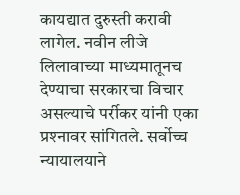कायद्यात दुरुस्ती करावी लागेल. नवीन लीजे लिलावाच्या माध्यमातूनच देण्याचा सरकारचा विचार असल्याचे पर्रीकर यांनी एका प्रश्‍नावर सांगितले. सर्वोच्च न्यायालयाने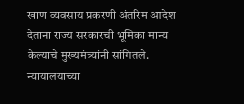खाण व्यवसाय प्रकरणी अंतरिम आदेश देताना राज्य सरकारची भूमिका मान्य केल्याचे मुख्यमंत्र्यांनी सांगितले. न्यायालयाच्या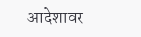आदेशावर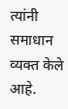त्यांनी समाधान व्यक्त केले आहे.